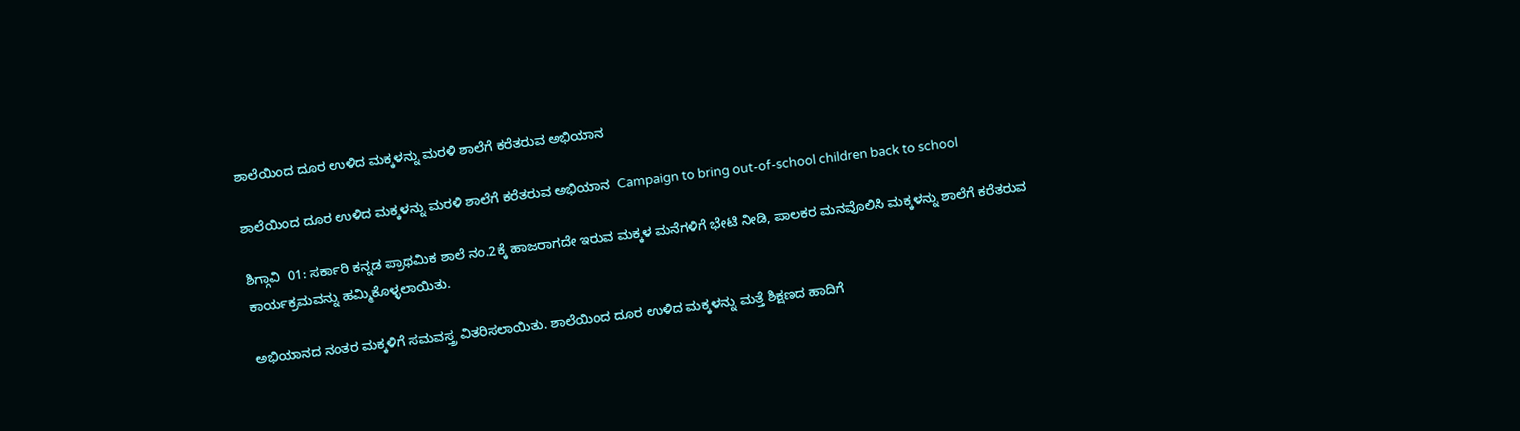ಶಾಲೆಯಿಂದ ದೂರ ಉಳಿದ ಮಕ್ಕಳನ್ನು ಮರಳಿ ಶಾಲೆಗೆ ಕರೆತರುವ ಅಭಿಯಾನ

ಶಾಲೆಯಿಂದ ದೂರ ಉಳಿದ ಮಕ್ಕಳನ್ನು ಮರಳಿ ಶಾಲೆಗೆ ಕರೆತರುವ ಅಭಿಯಾನ  Campaign to bring out-of-school children back to school

ಶಿಗ್ಗಾವಿ  01: ಸರ್ಕಾರಿ ಕನ್ನಡ ಪ್ರಾಥಮಿಕ ಶಾಲೆ ನಂ.2ಕ್ಕೆ ಹಾಜರಾಗದೇ ಇರುವ ಮಕ್ಕಳ ಮನೆಗಳಿಗೆ ಭೇಟಿ ನೀಡಿ, ಪಾಲಕರ ಮನವೊಲಿಸಿ ಮಕ್ಕಳನ್ನು ಶಾಲೆಗೆ ಕರೆತರುವ ಕಾರ್ಯಕ್ರಮವನ್ನು ಹಮ್ಮಿಕೊಳ್ಳಲಾಯಿತು.

ಅಭಿಯಾನದ ನಂತರ ಮಕ್ಕಳಿಗೆ ಸಮವಸ್ತ್ರ ವಿತರಿಸಲಾಯಿತು. ಶಾಲೆಯಿಂದ ದೂರ ಉಳಿದ ಮಕ್ಕಳನ್ನು ಮತ್ತೆ ಶಿಕ್ಷಣದ ಹಾದಿಗೆ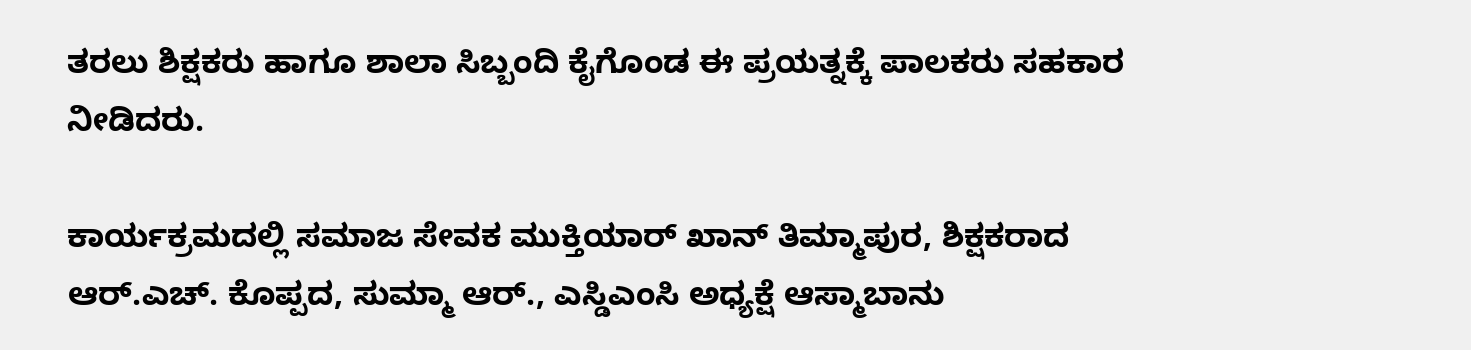ತರಲು ಶಿಕ್ಷಕರು ಹಾಗೂ ಶಾಲಾ ಸಿಬ್ಬಂದಿ ಕೈಗೊಂಡ ಈ ಪ್ರಯತ್ನಕ್ಕೆ ಪಾಲಕರು ಸಹಕಾರ ನೀಡಿದರು.

ಕಾರ್ಯಕ್ರಮದಲ್ಲಿ ಸಮಾಜ ಸೇವಕ ಮುಕ್ತಿಯಾರ್ ಖಾನ್ ತಿಮ್ಮಾಪುರ, ಶಿಕ್ಷಕರಾದ ಆರ್‌.ಎಚ್‌. ಕೊಪ್ಪದ, ಸುಮ್ಮಾ ಆರ್‌., ಎಸ್ಡಿಎಂಸಿ ಅಧ್ಯಕ್ಷೆ ಆಸ್ಮಾಬಾನು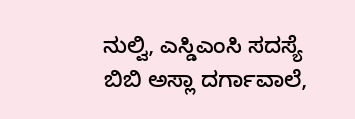ನುಲ್ವಿ, ಎಸ್ಡಿಎಂಸಿ ಸದಸ್ಯೆ ಬಿಬಿ ಅಸ್ಲಾ ದರ್ಗಾವಾಲೆ,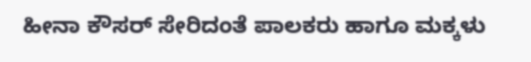ಹೀನಾ ಕೌಸರ್ ಸೇರಿದಂತೆ ಪಾಲಕರು ಹಾಗೂ ಮಕ್ಕಳು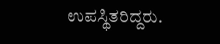ಉಪಸ್ಥಿತರಿದ್ದರು.